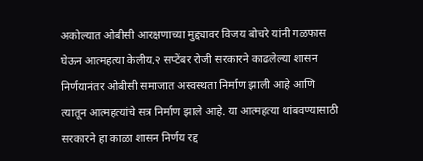अकोल्यात ओबीसी आरक्षणाच्या मुद्द्यावर विजय बोचरे यांनी गळफास घेऊन आत्महत्या केलीय.२ सप्टेंबर रोजी सरकारने काढलेल्या शासन निर्णयानंतर ओबीसी समाजात अस्वस्थता निर्माण झाली आहे आणि त्यातून आत्महत्यांचे सत्र निर्माण झाले आहे. या आत्महत्या थांबवण्यासाठी सरकारने हा काळा शासन निर्णय रद्द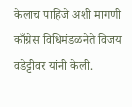केलाच पाहिजे अशी मागणी काँग्रेस विधिमंडळनेते विजय वडेट्टीवर यांनी केली.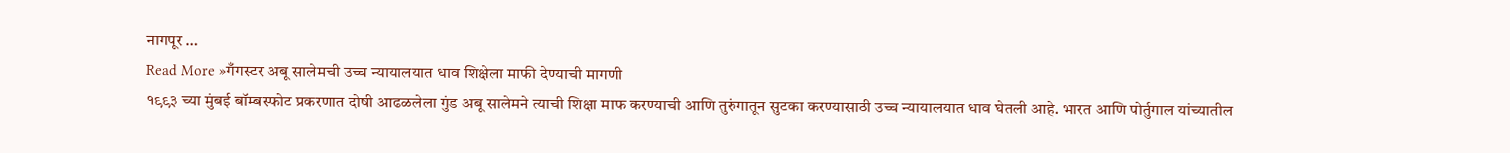नागपूर …
Read More »गँगस्टर अबू सालेमची उच्च न्यायालयात धाव शिक्षेला माफी देण्याची मागणी
१९९३ च्या मुंबई बॉम्बस्फोट प्रकरणात दोषी आढळलेला गुंड अबू सालेमने त्याची शिक्षा माफ करण्याची आणि तुरुंगातून सुटका करण्यासाठी उच्च न्यायालयात धाव घेतली आहे. भारत आणि पोर्तुगाल यांच्यातील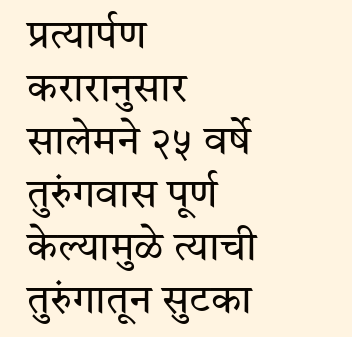प्रत्यार्पण करारानुसार सालेमने २५ वर्षे तुरुंगवास पूर्ण केल्यामुळे त्याची तुरुंगातून सुटका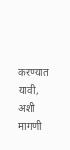करण्यात यावी, अशी मागणी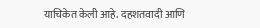याचिकेत केली आहे. दहशतवादी आणि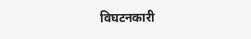विघटनकारी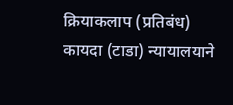क्रियाकलाप (प्रतिबंध) कायदा (टाडा) न्यायालयाने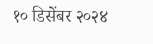१० डिसेंबर २०२४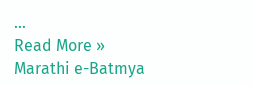…
Read More »
Marathi e-Batmya